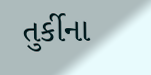તુર્કીના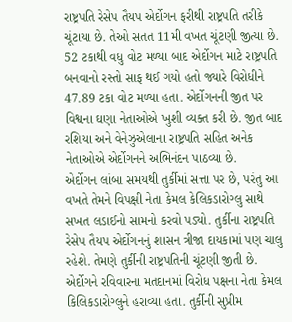રાષ્ટ્રપતિ રેસેપ તૈયપ એર્દોગન ફરીથી રાષ્ટ્રપતિ તરીકે ચૂંટાયા છે. તેઓ સતત 11મી વખત ચૂંટણી જીત્યા છે. 52 ટકાથી વધુ વોટ મળ્યા બાદ એર્દોગન માટે રાષ્ટ્રપતિ બનવાનો રસ્તો સાફ થઈ ગયો હતો જ્યારે વિરોધીને 47.89 ટકા વોટ મળ્યા હતા. એર્દોગનની જીત પર વિશ્વના ઘણા નેતાઓએ ખુશી વ્યક્ત કરી છે. જીત બાદ રશિયા અને વેનેઝુએલાના રાષ્ટ્રપતિ સહિત અનેક નેતાઓએ એર્દોગનને અભિનંદન પાઠવ્યા છે.
એર્દોગન લાંબા સમયથી તુર્કીમાં સત્તા પર છે, પરંતુ આ વખતે તેમને વિપક્ષી નેતા કેમલ કેલિકડારોગ્લુ સાથે સખત લડાઈનો સામનો કરવો પડ્યો. તુર્કીના રાષ્ટ્રપતિ રેસેપ તૈયપ એર્દોગનનું શાસન ત્રીજા દાયકામાં પણ ચાલુ રહેશે. તેમણે તુર્કીની રાષ્ટ્રપતિની ચૂંટણી જીતી છે. એર્દોગને રવિવારના મતદાનમાં વિરોધ પક્ષના નેતા કેમલ કિલિકડારોગ્લુને હરાવ્યા હતા. તુર્કીની સુપ્રીમ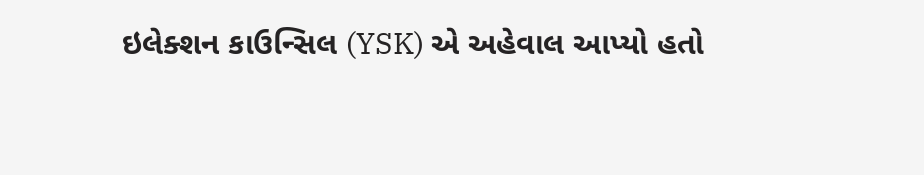ઇલેક્શન કાઉન્સિલ (YSK) એ અહેવાલ આપ્યો હતો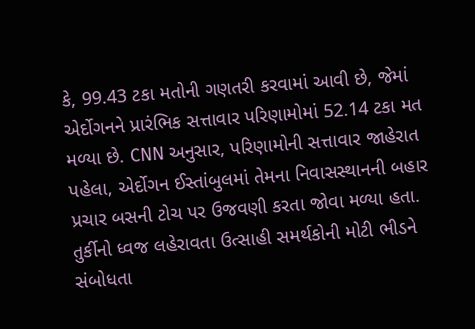કે, 99.43 ટકા મતોની ગણતરી કરવામાં આવી છે, જેમાં એર્દોગનને પ્રારંભિક સત્તાવાર પરિણામોમાં 52.14 ટકા મત મળ્યા છે. CNN અનુસાર, પરિણામોની સત્તાવાર જાહેરાત પહેલા, એર્દોગન ઈસ્તાંબુલમાં તેમના નિવાસસ્થાનની બહાર પ્રચાર બસની ટોચ પર ઉજવણી કરતા જોવા મળ્યા હતા.
તુર્કીનો ધ્વજ લહેરાવતા ઉત્સાહી સમર્થકોની મોટી ભીડને સંબોધતા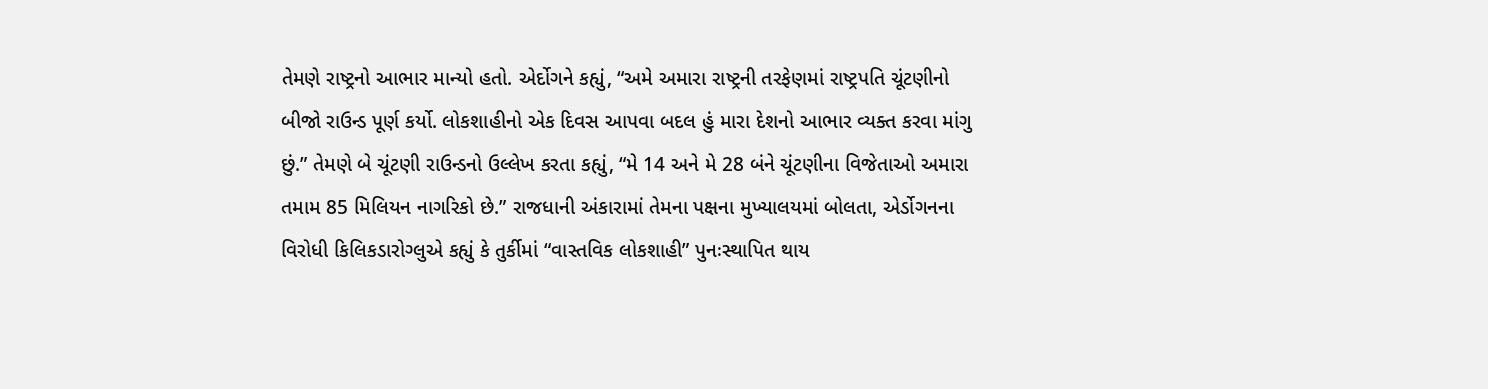તેમણે રાષ્ટ્રનો આભાર માન્યો હતો. એર્દોગને કહ્યું, “અમે અમારા રાષ્ટ્રની તરફેણમાં રાષ્ટ્રપતિ ચૂંટણીનો બીજો રાઉન્ડ પૂર્ણ કર્યો. લોકશાહીનો એક દિવસ આપવા બદલ હું મારા દેશનો આભાર વ્યક્ત કરવા માંગુ છું.” તેમણે બે ચૂંટણી રાઉન્ડનો ઉલ્લેખ કરતા કહ્યું, “મે 14 અને મે 28 બંને ચૂંટણીના વિજેતાઓ અમારા તમામ 85 મિલિયન નાગરિકો છે.” રાજધાની અંકારામાં તેમના પક્ષના મુખ્યાલયમાં બોલતા, એર્ડોગનના વિરોધી કિલિકડારોગ્લુએ કહ્યું કે તુર્કીમાં “વાસ્તવિક લોકશાહી” પુનઃસ્થાપિત થાય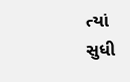ત્યાં સુધી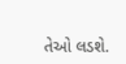તેઓ લડશે.